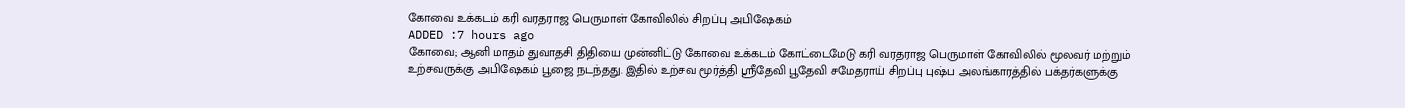கோவை உக்கடம் கரி வரதராஜ பெருமாள் கோவிலில் சிறப்பு அபிஷேகம்
ADDED :7 hours ago
கோவை; ஆனி மாதம் துவாதசி திதியை முன்னிட்டு கோவை உக்கடம் கோட்டைமேடு கரி வரதராஜ பெருமாள் கோவிலில் மூலவர் மற்றும் உற்சவருக்கு அபிஷேகம் பூஜை நடந்தது. இதில் உற்சவ மூர்த்தி ஸ்ரீதேவி பூதேவி சமேதராய் சிறப்பு புஷ்ப அலங்காரத்தில் பக்தர்களுக்கு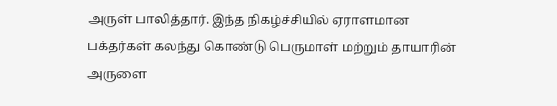அருள் பாலித்தார். இந்த நிகழ்ச்சியில் ஏராளமான பக்தர்கள் கலந்து கொண்டு பெருமாள் மற்றும் தாயாரின் அருளை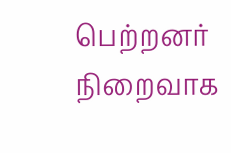பெற்றனர் நிறைவாக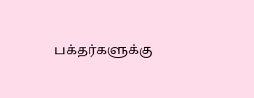பக்தர்களுக்கு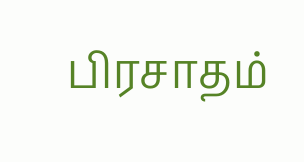பிரசாதம்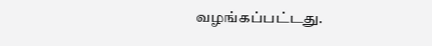வழங்கப்பட்டது.